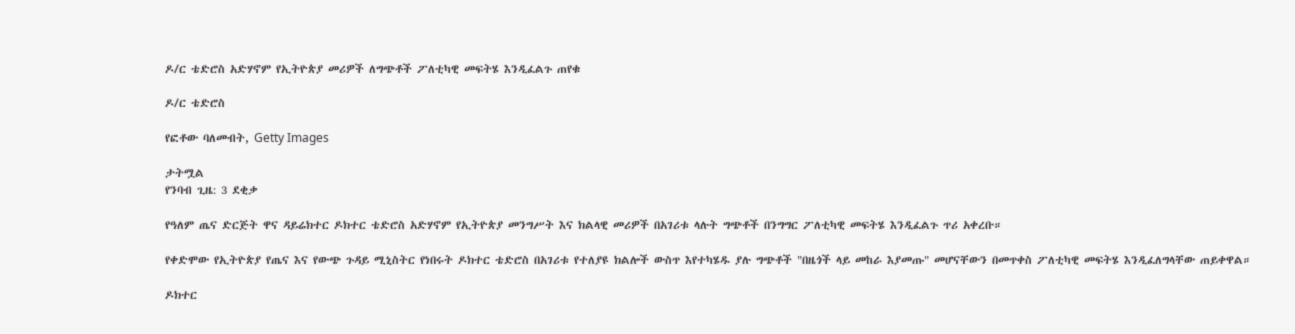ዶ/ር ቴድሮስ አድሃኖም የኢትዮጵያ መሪዎች ለግጭቶች ፖለቲካዊ መፍትሄ እንዲፈልጉ ጠየቁ

ዶ/ር ቴድሮስ

የፎቶው ባለመብት, Getty Images

ታትሟል
የንባብ ጊዜ: 3 ደቂቃ

የዓለም ጤና ድርጅት ዋና ዳይሬክተር ዶክተር ቴድሮስ አድሃኖም የኢትዮጵያ መንግሥት እና ክልላዊ መሪዎች በአገሪቱ ላሉት ግጭቶች በንግግር ፖለቲካዊ መፍትሄ እንዲፈልጉ ጥሪ አቀረቡ።

የቀድሞው የኢትዮጵያ የጤና እና የውጭ ጉዳይ ሚኒስትር የነበሩት ዶክተር ቴድሮስ በአገሪቱ የተለያዩ ክልሎች ውስጥ እየተካሄዱ ያሉ ግጭቶች "በዜጎች ላይ መከራ እያመጡ" መሆናቸውን በመጥቀስ ፖለቲካዊ መፍትሄ እንዲፈለግላቸው ጠይቀዋል።

ዶክተር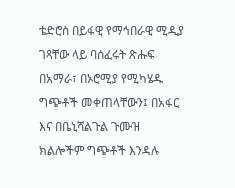ቴድሮስ በይፋዊ የማኅበራዊ ሚዲያ ገጻቸው ላይ ባሰፈሩት ጽሑፍ በአማራ፣ በኦሮሚያ የሚካሄዱ ግጭቶች መቀጠላቸውን፤ በአፋር እና በቤኒሻልጉል ጉሙዝ ክልሎችም ግጭቶች እንዳሉ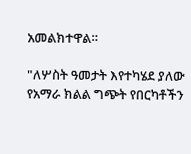አመልክተዋል።

"ለሦስት ዓመታት እየተካሄደ ያለው የአማራ ክልል ግጭት የበርካቶችን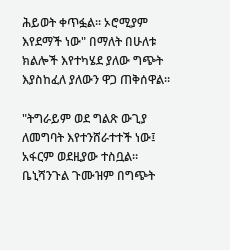ሕይወት ቀጥፏል። ኦሮሚያም እየደማች ነው" በማለት በሁለቱ ክልሎች እየተካሄደ ያለው ግጭት እያስከፈለ ያለውን ዋጋ ጠቅሰዋል።

"ትግራይም ወደ ግልጽ ውጊያ ለመግባት እየተንሸራተተች ነው፤ አፋርም ወደዚያው ተስቧል። ቤኒሻንጉል ጉሙዝም በግጭት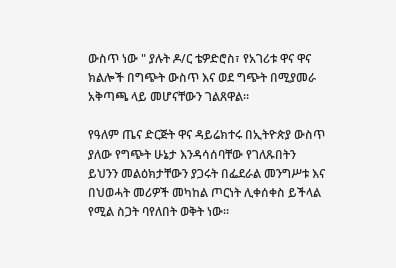ውስጥ ነው " ያሉት ዶ/ር ቴዎድሮስ፣ የአገሪቱ ዋና ዋና ክልሎች በግጭት ውስጥ እና ወደ ግጭት በሚያመራ አቅጣጫ ላይ መሆናቸውን ገልጸዋል።

የዓለም ጤና ድርጅት ዋና ዳይሬክተሩ በኢትዮጵያ ውስጥ ያለው የግጭት ሁኔታ እንዳሳሰባቸው የገለጹበትን ይህንን መልዕክታቸውን ያጋሩት በፌደራል መንግሥቱ እና በህወሓት መሪዎች መካከል ጦርነት ሊቀሰቀስ ይችላል የሚል ስጋት ባየለበት ወቅት ነው።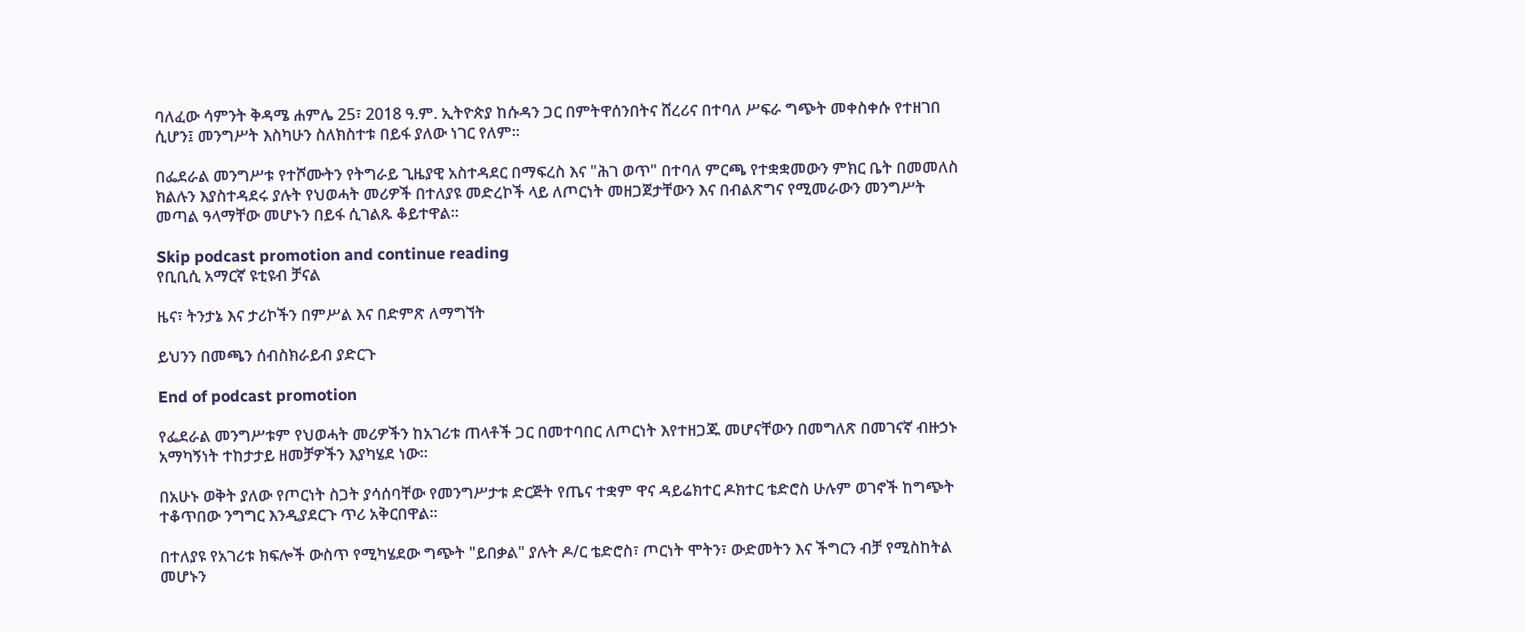ባለፈው ሳምንት ቅዳሜ ሐምሌ 25፣ 2018 ዓ.ም. ኢትዮጵያ ከሱዳን ጋር በምትዋሰንበትና ሸረሪና በተባለ ሥፍራ ግጭት መቀስቀሱ የተዘገበ ሲሆን፤ መንግሥት እስካሁን ስለክስተቱ በይፋ ያለው ነገር የለም።

በፌደራል መንግሥቱ የተሾሙትን የትግራይ ጊዜያዊ አስተዳደር በማፍረስ እና "ሕገ ወጥ" በተባለ ምርጫ የተቋቋመውን ምክር ቤት በመመለስ ክልሉን እያስተዳደሩ ያሉት የህወሓት መሪዎች በተለያዩ መድረኮች ላይ ለጦርነት መዘጋጀታቸውን እና በብልጽግና የሚመራውን መንግሥት መጣል ዓላማቸው መሆኑን በይፋ ሲገልጹ ቆይተዋል።

Skip podcast promotion and continue reading
የቢቢሲ አማርኛ ዩቲዩብ ቻናል

ዜና፣ ትንታኔ እና ታሪኮችን በምሥል እና በድምጽ ለማግኘት

ይህንን በመጫን ሰብስክራይብ ያድርጉ

End of podcast promotion

የፌደራል መንግሥቱም የህወሓት መሪዎችን ከአገሪቱ ጠላቶች ጋር በመተባበር ለጦርነት እየተዘጋጁ መሆናቸውን በመግለጽ በመገናኛ ብዙኃኑ አማካኝነት ተከታታይ ዘመቻዎችን እያካሄደ ነው።

በአሁኑ ወቅት ያለው የጦርነት ስጋት ያሳሰባቸው የመንግሥታቱ ድርጅት የጤና ተቋም ዋና ዳይሬክተር ዶክተር ቴድሮስ ሁሉም ወገኖች ከግጭት ተቆጥበው ንግግር እንዲያደርጉ ጥሪ አቅርበዋል።

በተለያዩ የአገሪቱ ክፍሎች ውስጥ የሚካሄደው ግጭት "ይበቃል" ያሉት ዶ/ር ቴድሮስ፣ ጦርነት ሞትን፣ ውድመትን እና ችግርን ብቻ የሚስከትል መሆኑን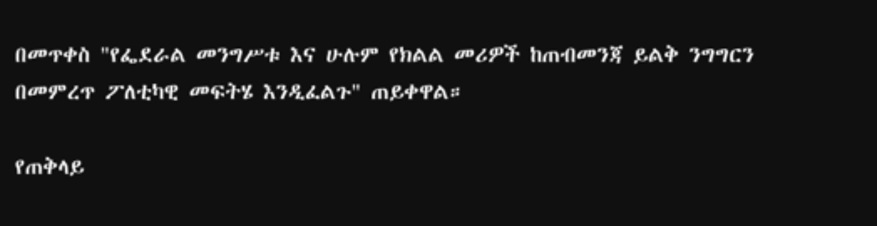በመጥቀስ "የፌደራል መንግሥቱ እና ሁሉም የክልል መሪዎች ከጠብመንጃ ይልቅ ንግግርን በመምረጥ ፖለቲካዊ መፍትሄ እንዲፈልጉ" ጠይቀዋል።

የጠቅላይ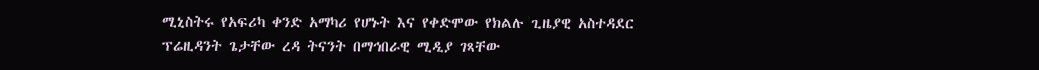ሚኒስትሩ የአፍሪካ ቀንድ አማካሪ የሆኑት እና የቀድሞው የክልሉ ጊዜያዊ አስተዳደር ፕሬዚዳንት ጌታቸው ረዳ ትናንት በማኅበራዊ ሚዲያ ገጻቸው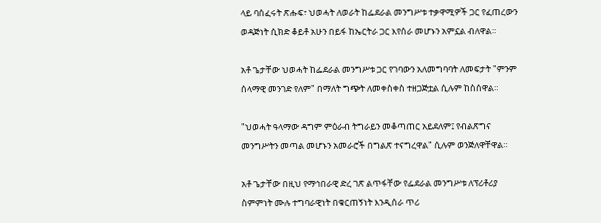ላይ ባሰፈሩት ጽሑፍ፣ ህወሓት ለወራት ከፌደራል መንግሥቱ ተቃዋሚዎች ጋር የፈጠረውን ወዳጅነት ሲክድ ቆይቶ አሁን በይፋ ከኤርትራ ጋር እየሰራ መሆኑን አምኗል ብለዋል።

አቶ ጌታቸው ህወሓት ከፌደራል መንግሥቱ ጋር የገባውን አለመግባባት ለመፍታት "ምንም ሰላማዊ መንገድ የለም" በማለት ግጭት ለመቀስቀስ ተዘጋጅቷል ሲሉም ከስሰዋል።

"ህወሓት ዓላማው ዳግም ምዕራብ ትግራይን መቆጣጠር አይደለም፤ የብልጽግና መንግሥትን መጣል መሆኑን አመራሮች በግልጽ ተናግረዋል" ሲሉም ወንጅለዋቸዋል።

አቶ ጌታቸው በዚህ የማኅበራዊ ድረ ገጽ ልጥፋቸው የፌደራል መንግሥቱ ለፕሪቶሪያ ስምምነት ሙሉ ተግባራዊነት በቁርጠኝነት እንዲሰራ ጥሪ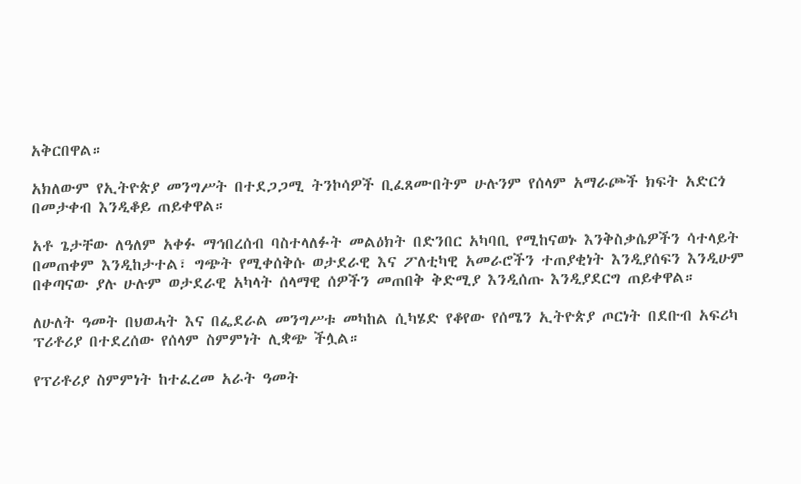አቅርበዋል።

አክለውም የኢትዮጵያ መንግሥት በተደጋጋሚ ትንኮሳዎች ቢፈጸሙበትም ሁሉንም የሰላም አማራጮች ክፍት አድርጎ በመታቀብ እንዲቆይ ጠይቀዋል።

አቶ ጌታቸው ለዓለም አቀፉ ማኅበረሰብ ባስተላለፉት መልዕክት በድንበር አካባቢ የሚከናወኑ እንቅስቃሴዎችን ሳተላይት በመጠቀም እንዲከታተል፣ ግጭት የሚቀሰቅሱ ወታደራዊ እና ፖለቲካዊ አመራሮችን ተጠያቂነት እንዲያሰፍን እንዲሁም በቀጣናው ያሉ ሁሉም ወታደራዊ አካላት ሰላማዊ ሰዎችን መጠበቅ ቅድሚያ እንዲሰጡ እንዲያደርግ ጠይቀዋል።

ለሁለት ዓመት በህወሓት እና በፌደራል መንግሥቱ መካከል ሲካሄድ የቆየው የሰሜን ኢትዮጵያ ጦርነት በደቡብ አፍሪካ ፕሪቶሪያ በተደረሰው የሰላም ስምምነት ሊቋጭ ችሏል።

የፕሪቶሪያ ስምምነት ከተፈረመ አራት ዓመት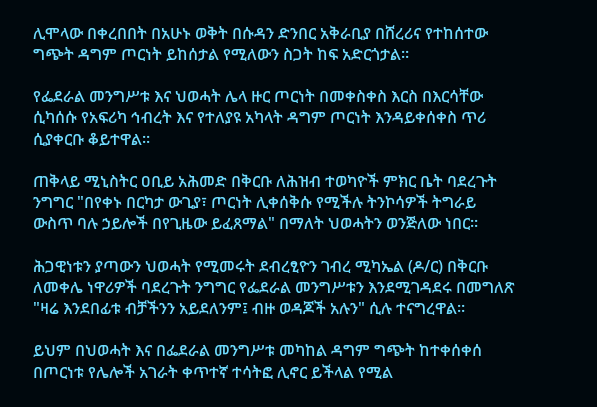ሊሞላው በቀረበበት በአሁኑ ወቅት በሱዳን ድንበር አቅራቢያ በሸረሪና የተከሰተው ግጭት ዳግም ጦርነት ይከሰታል የሚለውን ስጋት ከፍ አድርጎታል።

የፌደራል መንግሥቱ እና ህወሓት ሌላ ዙር ጦርነት በመቀስቀስ እርስ በእርሳቸው ሲካሰሱ የአፍሪካ ኅብረት እና የተለያዩ አካላት ዳግም ጦርነት እንዳይቀሰቀስ ጥሪ ሲያቀርቡ ቆይተዋል።

ጠቅላይ ሚኒስትር ዐቢይ አሕመድ በቅርቡ ለሕዝብ ተወካዮች ምክር ቤት ባደረጉት ንግግር "በየቀኑ በርካታ ውጊያ፣ ጦርነት ሊቀሰቅሱ የሚችሉ ትንኮሳዎች ትግራይ ውስጥ ባሉ ኃይሎች በየጊዜው ይፈጸማል" በማለት ህወሓትን ወንጅለው ነበር።

ሕጋዊነቱን ያጣውን ህወሓት የሚመሩት ደብረፂዮን ገብረ ሚካኤል (ዶ/ር) በቅርቡ ለመቀሌ ነዋሪዎች ባደረጉት ንግግር የፌደራል መንግሥቱን እንደሚገዳደሩ በመግለጽ "ዛሬ እንደበፊቱ ብቻችንን አይደለንም፤ ብዙ ወዳጆች አሉን" ሲሉ ተናግረዋል።

ይህም በህወሓት እና በፌደራል መንግሥቱ መካከል ዳግም ግጭት ከተቀሰቀሰ በጦርነቱ የሌሎች አገራት ቀጥተኛ ተሳትፎ ሊኖር ይችላል የሚል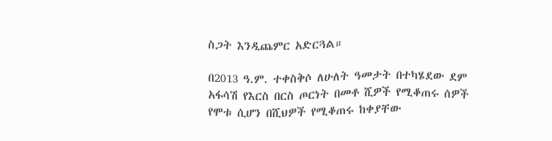ስጋት እንዲጨምር አድርጓል።

በ2013 ዓ.ም. ተቀስቅሶ ለሁለት ዓመታት በተካሄደው ደም አፋሳሽ የእርስ በርስ ጦርነት በመቶ ሺዎች የሚቆጠሩ ሰዎች የሞቱ ሲሆን በሺህዎች የሚቆጠሩ ከቀያቸው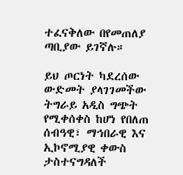ተፈናቅለው በየመጠለያ ጣቢያው ይገኛሉ።

ይህ ጦርነት ካደረሰው ውድመት ያላገገመችው ትግራይ አዲስ ግጭት የሚቀሰቀስ ከሆነ የበለጠ ሰብዓዊ፣ ማኅበራዊ እና ኢኮኖሚያዊ ቀውስ ታስተናግዳለች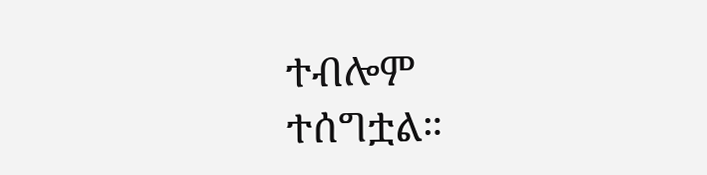ተብሎም ተሰግቷል።